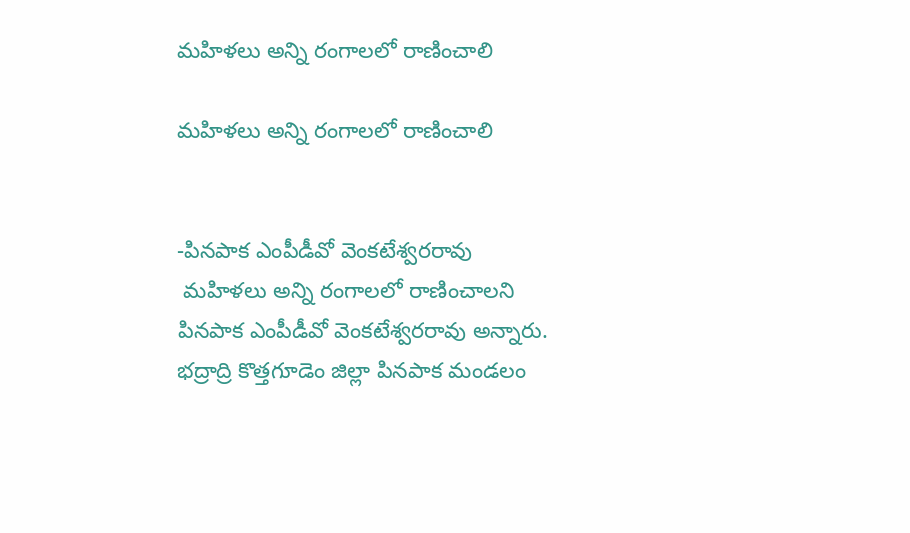మహిళలు అన్ని రంగాలలో రాణించాలి

మహిళలు అన్ని రంగాలలో రాణించాలి


-పినపాక ఎంపీడీవో వెంకటేశ్వరరావు
 మహిళలు అన్ని రంగాలలో రాణించాలని పినపాక ఎంపీడీవో వెంకటేశ్వరరావు అన్నారు. భద్రాద్రి కొత్తగూడెం జిల్లా పినపాక మండలం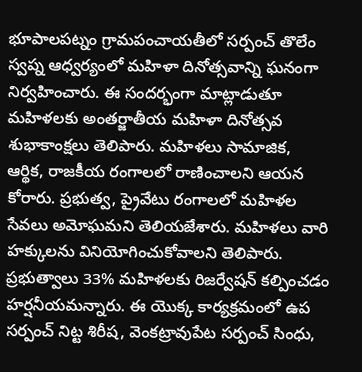భూపాలపట్నం గ్రామపంచాయతీలో సర్పంచ్ తొలేం స్వప్న ఆధ్వర్యంలో మహిళా దినోత్సవాన్ని ఘనంగా నిర్వహించారు. ఈ సందర్భంగా మాట్లాడుతూ మహిళలకు అంతర్జాతీయ మహిళా దినోత్సవ శుభాకాంక్షలు తెలిపారు. మహిళలు సామాజిక, ఆర్థిక, రాజకీయ రంగాలలో రాణించాలని ఆయన కోరారు. ప్రభుత్వ, ప్రైవేటు రంగాలలో మహిళల సేవలు అమోఘమని తెలియజేశారు. మహిళలు వారి హక్కులను వినియోగించుకోవాలని తెలిపారు. ప్రభుత్వాలు 33% మహిళలకు రిజర్వేషన్ కల్పించడం హర్షనీయమన్నారు. ఈ యొక్క కార్యక్రమంలో ఉప సర్పంచ్ నిట్ట శిరీష, వెంకట్రావుపేట సర్పంచ్ సింధు,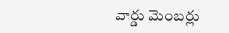వార్డు మెంబర్లు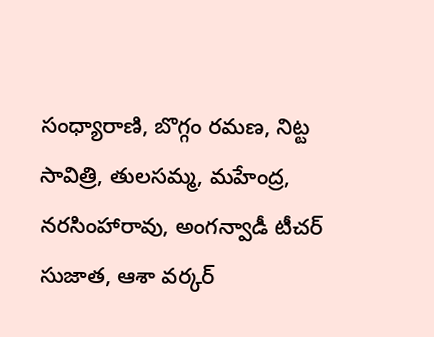సంధ్యారాణి, బొగ్గం రమణ, నిట్ట సావిత్రి, తులసమ్మ, మహేంద్ర, నరసింహారావు, అంగన్వాడీ టీచర్ సుజాత, ఆశా వర్కర్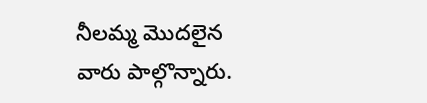నీలమ్మ మొదలైన వారు పాల్గొన్నారు.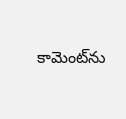కామెంట్‌ను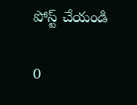పోస్ట్ చేయండి

0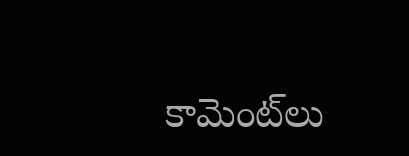కామెంట్‌లు